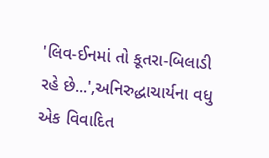'લિવ-ઈનમાં તો કૂતરા-બિલાડી રહે છે...',અનિરુદ્ધાચાર્યના વધુ એક વિવાદિત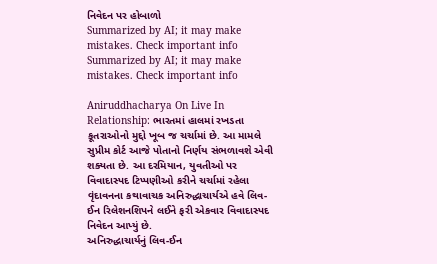નિવેદન પર હોબાળો
Summarized by AI; it may make mistakes. Check important info
Summarized by AI; it may make mistakes. Check important info

Aniruddhacharya On Live In Relationship: ભારતમાં હાલમાં રખડતા કૂતરાઓનો મુદ્દો ખૂબ જ ચર્ચામાં છે. આ મામલે સુપ્રીમ કોર્ટ આજે પોતાનો નિર્ણય સંભળાવશે એવી શક્યતા છે. આ દરમિયાન, યુવતીઓ પર વિવાદાસ્પદ ટિપ્પણીઓ કરીને ચર્ચામાં રહેલા વૃંદાવનના કથાવાચક અનિરુદ્ધાચાર્યએ હવે લિવ-ઈન રિલેશનશિપને લઈને ફરી એકવાર વિવાદાસ્પદ નિવેદન આપ્યું છે.
અનિરુદ્ધાચાર્યનું લિવ-ઈન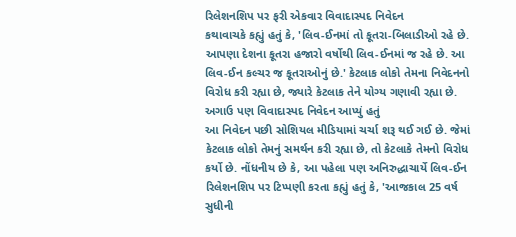રિલેશનશિપ પર ફરી એકવાર વિવાદાસ્પદ નિવેદન
કથાવાચકે કહ્યું હતું કે, 'લિવ-ઈનમાં તો કૂતરા-બિલાડીઓ રહે છે. આપણા દેશના કૂતરા હજારો વર્ષોથી લિવ-ઈનમાં જ રહે છે. આ લિવ-ઈન કલ્ચર જ કૂતરાઓનું છે.' કેટલાક લોકો તેમના નિવેદનનો વિરોધ કરી રહ્યા છે, જ્યારે કેટલાક તેને યોગ્ય ગણાવી રહ્યા છે.
અગાઉ પણ વિવાદાસ્પદ નિવેદન આપ્યું હતું
આ નિવેદન પછી સોશિયલ મીડિયામાં ચર્ચા શરૂ થઈ ગઈ છે. જેમાં કેટલાક લોકો તેમનું સમર્થન કરી રહ્યા છે, તો કેટલાકે તેમનો વિરોધ કર્યો છે. નોંધનીય છે કે, આ પહેલા પણ અનિરુદ્ધાચાર્યે લિવ-ઈન રિલેશનશિપ પર ટિપ્પણી કરતા કહ્યું હતું કે, 'આજકાલ 25 વર્ષ સુધીની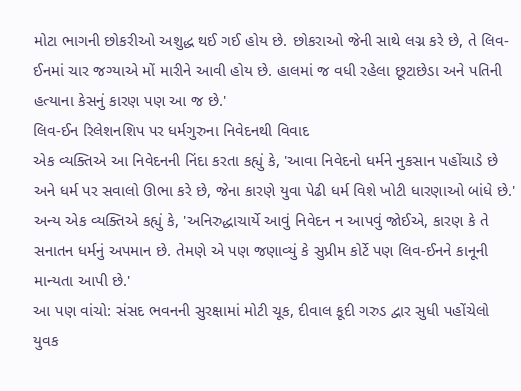મોટા ભાગની છોકરીઓ અશુદ્ધ થઈ ગઈ હોય છે. છોકરાઓ જેની સાથે લગ્ન કરે છે, તે લિવ-ઈનમાં ચાર જગ્યાએ મોં મારીને આવી હોય છે. હાલમાં જ વધી રહેલા છૂટાછેડા અને પતિની હત્યાના કેસનું કારણ પણ આ જ છે.'
લિવ-ઈન રિલેશનશિપ પર ધર્મગુરુના નિવેદનથી વિવાદ
એક વ્યક્તિએ આ નિવેદનની નિંદા કરતા કહ્યું કે, 'આવા નિવેદનો ધર્મને નુકસાન પહોંચાડે છે અને ધર્મ પર સવાલો ઊભા કરે છે, જેના કારણે યુવા પેઢી ધર્મ વિશે ખોટી ધારણાઓ બાંધે છે.'
અન્ય એક વ્યક્તિએ કહ્યું કે, 'અનિરુદ્ધાચાર્યે આવું નિવેદન ન આપવું જોઈએ, કારણ કે તે સનાતન ધર્મનું અપમાન છે. તેમણે એ પણ જણાવ્યું કે સુપ્રીમ કોર્ટે પણ લિવ-ઈનને કાનૂની માન્યતા આપી છે.'
આ પણ વાંચો: સંસદ ભવનની સુરક્ષામાં મોટી ચૂક, દીવાલ કૂદી ગરુડ દ્વાર સુધી પહોંચેલો યુવક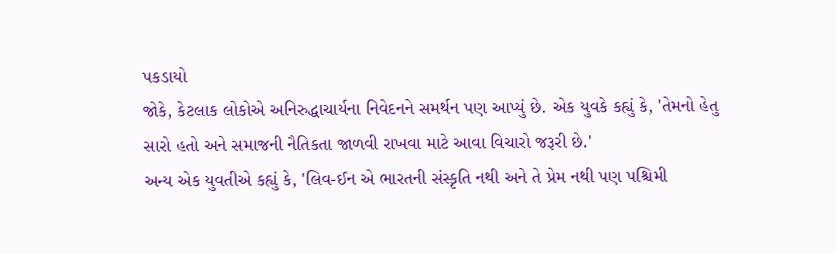પકડાયો
જોકે, કેટલાક લોકોએ અનિરુદ્ધાચાર્યના નિવેદનને સમર્થન પણ આપ્યું છે. એક યુવકે કહ્યું કે, 'તેમનો હેતુ સારો હતો અને સમાજની નૈતિકતા જાળવી રાખવા માટે આવા વિચારો જરૂરી છે.'
અન્ય એક યુવતીએ કહ્યું કે, 'લિવ-ઈન એ ભારતની સંસ્કૃતિ નથી અને તે પ્રેમ નથી પણ પશ્ચિમી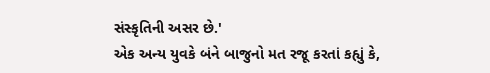સંસ્કૃતિની અસર છે.'
એક અન્ય યુવકે બંને બાજુનો મત રજૂ કરતાં કહ્યું કે,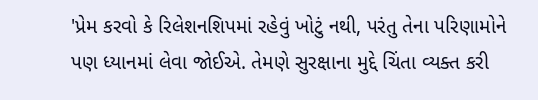'પ્રેમ કરવો કે રિલેશનશિપમાં રહેવું ખોટું નથી, પરંતુ તેના પરિણામોને પણ ધ્યાનમાં લેવા જોઈએ. તેમણે સુરક્ષાના મુદ્દે ચિંતા વ્યક્ત કરી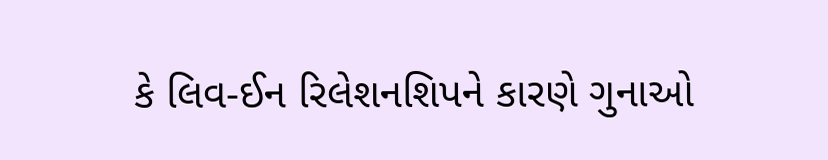કે લિવ-ઈન રિલેશનશિપને કારણે ગુનાઓ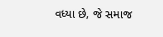વધ્યા છે, જે સમાજ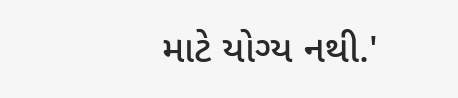માટે યોગ્ય નથી.'